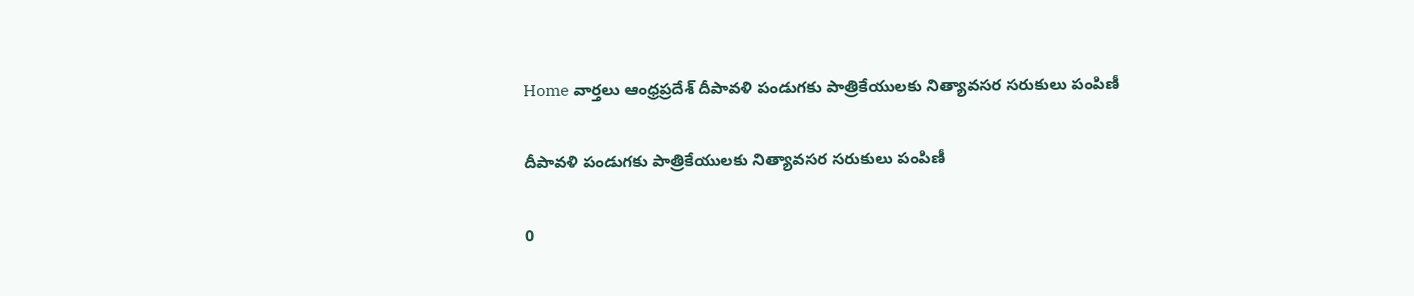Home వార్తలు ఆంధ్రప్రదేశ్‌ దీపావళి పండుగకు పాత్రికేయులకు నిత్యావసర సరుకులు పంపిణీ

దీపావళి పండుగకు పాత్రికేయులకు నిత్యావసర సరుకులు పంపిణీ

0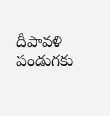దీపావళి పండుగకు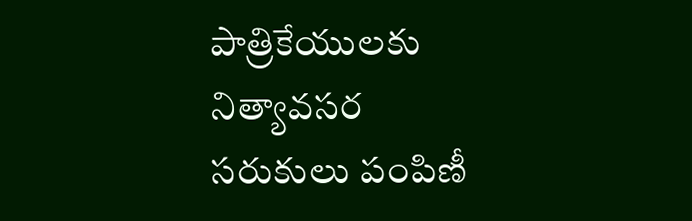పాత్రికేయులకు నిత్యావసర సరుకులు పంపిణీ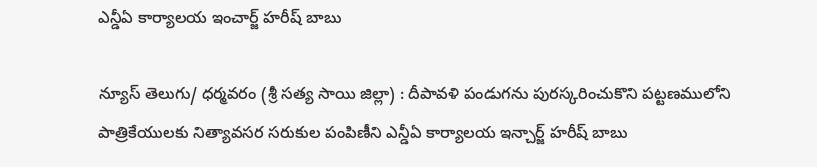ఎన్డీఏ కార్యాలయ ఇంచార్జ్ హరీష్ బాబు

న్యూస్ తెలుగు/ ధర్మవరం (శ్రీ సత్య సాయి జిల్లా) : దీపావళి పండుగను పురస్కరించుకొని పట్టణములోని పాత్రికేయులకు నిత్యావసర సరుకుల పంపిణీని ఎన్డీఏ కార్యాలయ ఇన్చార్జ్ హరీష్ బాబు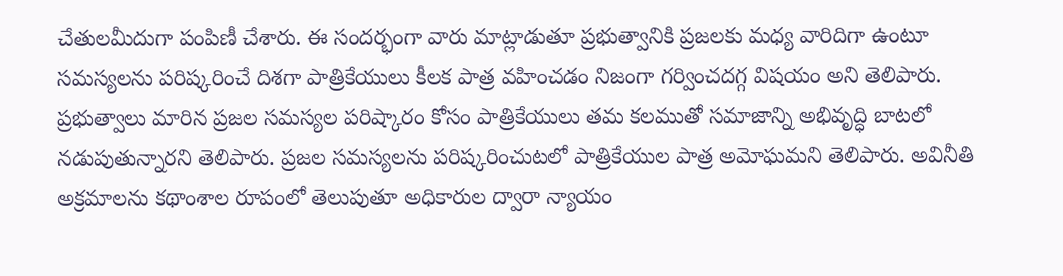చేతులమీదుగా పంపిణీ చేశారు. ఈ సందర్భంగా వారు మాట్లాడుతూ ప్రభుత్వానికి ప్రజలకు మధ్య వారిదిగా ఉంటూ సమస్యలను పరిష్కరించే దిశగా పాత్రికేయులు కీలక పాత్ర వహించడం నిజంగా గర్వించదగ్గ విషయం అని తెలిపారు. ప్రభుత్వాలు మారిన ప్రజల సమస్యల పరిష్కారం కోసం పాత్రికేయులు తమ కలముతో సమాజాన్ని అభివృద్ధి బాటలో నడుపుతున్నారని తెలిపారు. ప్రజల సమస్యలను పరిష్కరించుటలో పాత్రికేయుల పాత్ర అమోఘమని తెలిపారు. అవినీతి అక్రమాలను కథాంశాల రూపంలో తెలుపుతూ అధికారుల ద్వారా న్యాయం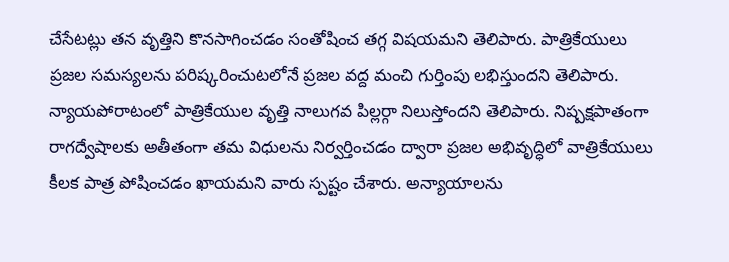చేసేటట్లు తన వృత్తిని కొనసాగించడం సంతోషించ తగ్గ విషయమని తెలిపారు. పాత్రికేయులు ప్రజల సమస్యలను పరిష్కరించుటలోనే ప్రజల వద్ద మంచి గుర్తింపు లభిస్తుందని తెలిపారు. న్యాయపోరాటంలో పాత్రికేయుల వృత్తి నాలుగవ పిల్లర్గా నిలుస్తోందని తెలిపారు. నిష్పక్షపాతంగా రాగద్వేషాలకు అతీతంగా తమ విధులను నిర్వర్తించడం ద్వారా ప్రజల అభివృద్ధిలో వాత్రికేయులు కీలక పాత్ర పోషించడం ఖాయమని వారు స్పష్టం చేశారు. అన్యాయాలను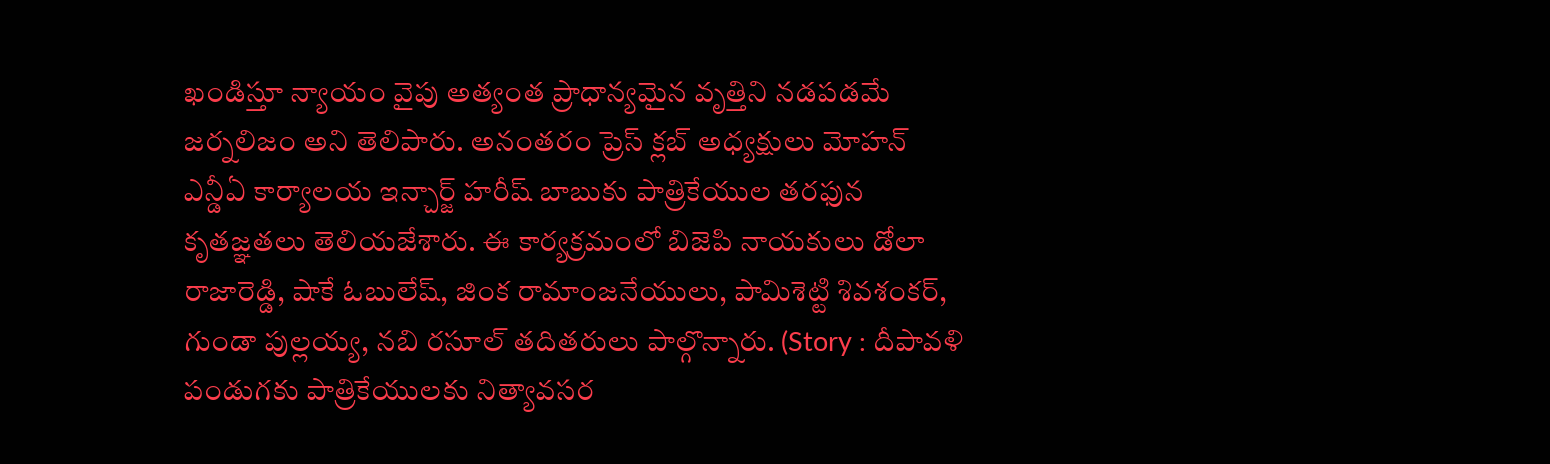ఖండిస్తూ న్యాయం వైపు అత్యంత ప్రాధాన్యమైన వృత్తిని నడపడమే జర్నలిజం అని తెలిపారు. అనంతరం ప్రెస్ క్లబ్ అధ్యక్షులు మోహన్ ఎన్డీఏ కార్యాలయ ఇన్చార్జ్ హరీష్ బాబుకు పాత్రికేయుల తరఫున కృతజ్ఞతలు తెలియజేశారు. ఈ కార్యక్రమంలో బిజెపి నాయకులు డోలా రాజారెడ్డి, షాకే ఓబులేష్, జింక రామాంజనేయులు, పామిశెట్టి శివశంకర్, గుండా పుల్లయ్య, నబి రసూల్ తదితరులు పాల్గొన్నారు. (Story : దీపావళి పండుగకు పాత్రికేయులకు నిత్యావసర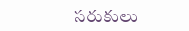సరుకులు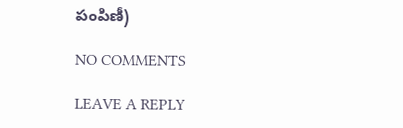పంపిణీ)

NO COMMENTS

LEAVE A REPLY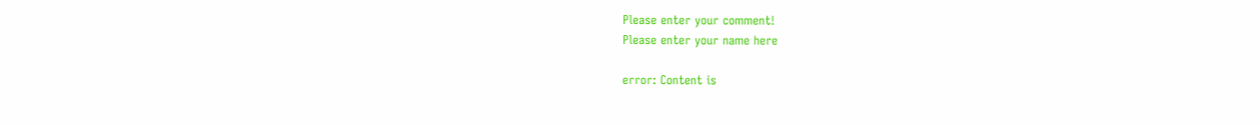Please enter your comment!
Please enter your name here

error: Content is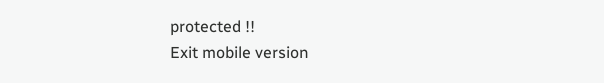protected !!
Exit mobile version